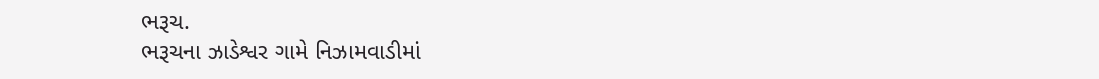ભરૂચ.
ભરૂચના ઝાડેશ્વર ગામે નિઝામવાડીમાં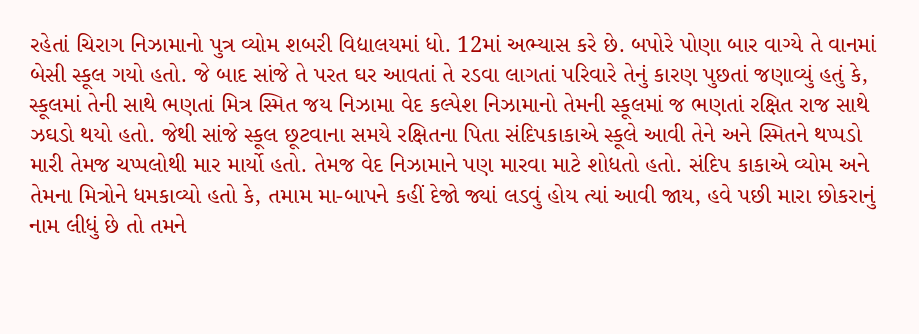રહેતાં ચિરાગ નિઝામાનો પુત્ર વ્યોમ શબરી વિદ્યાલયમાં ધો. 12માં અભ્યાસ કરે છે. બપોરે પોણા બાર વાગ્યે તે વાનમાં બેસી સ્કૂલ ગયો હતો. જે બાદ સાંજે તે પરત ઘર આવતાં તે રડવા લાગતાં પરિવારે તેનું કારણ પુછતાં જણાવ્યું હતું કે, સ્કૂલમાં તેની સાથે ભણતાં મિત્ર સ્મિત જય નિઝામા વેદ કલ્પેશ નિઝામાનો તેમની સ્કૂલમાં જ ભણતાં રક્ષિત રાજ સાથે ઝઘડો થયો હતો. જેથી સાંજે સ્કૂલ છૂટવાના સમયે રક્ષિતના પિતા સંદિપકાકાએ સ્કૂલે આવી તેને અને સ્મિતને થપ્પડો મારી તેમજ ચપ્પલોથી માર માર્યો હતો. તેમજ વેદ નિઝામાને પણ મારવા માટે શોધતો હતો. સંદિપ કાકાએ વ્યોમ અને તેમના મિત્રોને ધમકાવ્યો હતો કે, તમામ મા-બાપને કહીં દેજો જ્યાં લડવું હોય ત્યાં આવી જાય, હવે પછી મારા છોકરાનું નામ લીધું છે તો તમને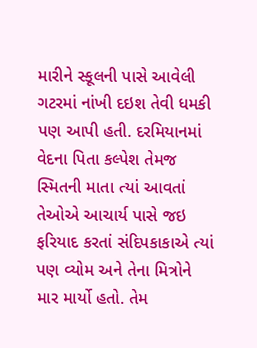મારીને સ્કૂલની પાસે આવેલી ગટરમાં નાંખી દઇશ તેવી ધમકી પણ આપી હતી. દરમિયાનમાં વેદના પિતા કલ્પેશ તેમજ સ્મિતની માતા ત્યાં આવતાં તેઓએ આચાર્ય પાસે જઇ ફરિયાદ કરતાં સંદિપકાકાએ ત્યાં પણ વ્યોમ અને તેના મિત્રોને માર માર્યો હતો. તેમ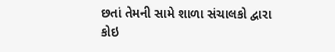છતાં તેમની સામે શાળા સંચાલકો દ્વારા કોઇ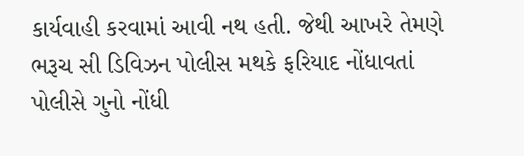કાર્યવાહી કરવામાં આવી નથ હતી. જેથી આખરે તેમણે ભરૂચ સી ડિવિઝન પોલીસ મથકે ફરિયાદ નોંધાવતાં પોલીસે ગુનો નોંધી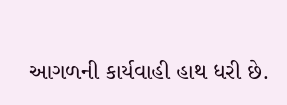આગળની કાર્યવાહી હાથ ધરી છે.